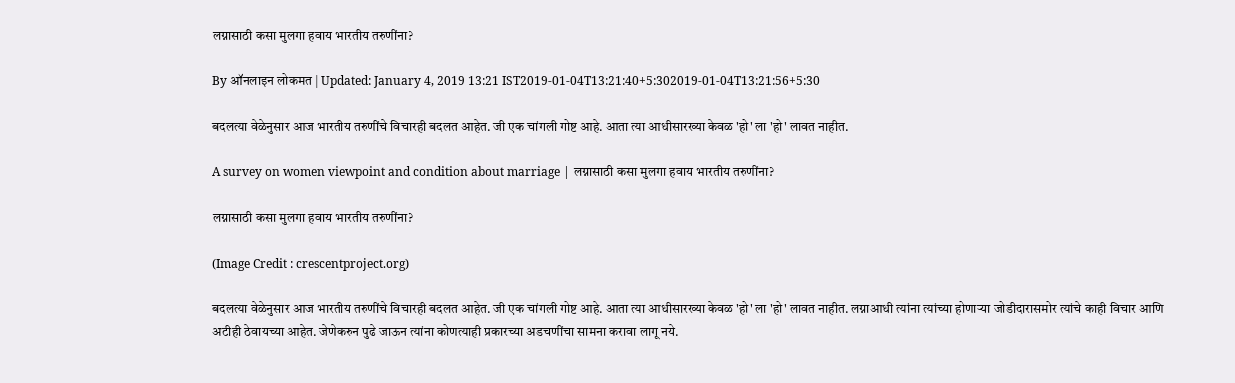लग्नासाठी कसा मुलगा हवाय भारतीय तरुणींना?

By ऑनलाइन लोकमत | Updated: January 4, 2019 13:21 IST2019-01-04T13:21:40+5:302019-01-04T13:21:56+5:30

बदलत्या वेळेनुसार आज भारतीय तरुणींचे विचारही बदलत आहेत. जी एक चांगली गोष्ट आहे. आता त्या आधीसारख्या केवळ 'हो' ला 'हो' लावत नाहीत.

A survey on women viewpoint and condition about marriage | लग्नासाठी कसा मुलगा हवाय भारतीय तरुणींना?

लग्नासाठी कसा मुलगा हवाय भारतीय तरुणींना?

(Image Credit : crescentproject.org)

बदलत्या वेळेनुसार आज भारतीय तरुणींचे विचारही बदलत आहेत. जी एक चांगली गोष्ट आहे. आता त्या आधीसारख्या केवळ 'हो' ला 'हो' लावत नाहीत. लग्नाआधी त्यांना त्यांच्या होणाऱ्या जोडीदारासमोर त्यांचे काही विचार आणि अटीही ठेवायच्या आहेत. जेणेकरुन पुढे जाऊन त्यांना कोणत्याही प्रकारच्या अडचणींचा सामना करावा लागू नये.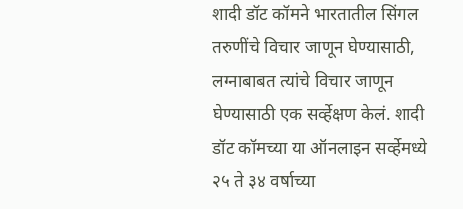शादी डॉट कॉमने भारतातील सिंगल तरुणींचे विचार जाणून घेण्यासाठी, लग्नाबाबत त्यांचे विचार जाणून घेण्यासाठी एक सर्व्हेक्षण केलं. शादी डॉट कॉमच्या या ऑनलाइन सर्व्हेमध्ये २५ ते ३४ वर्षाच्या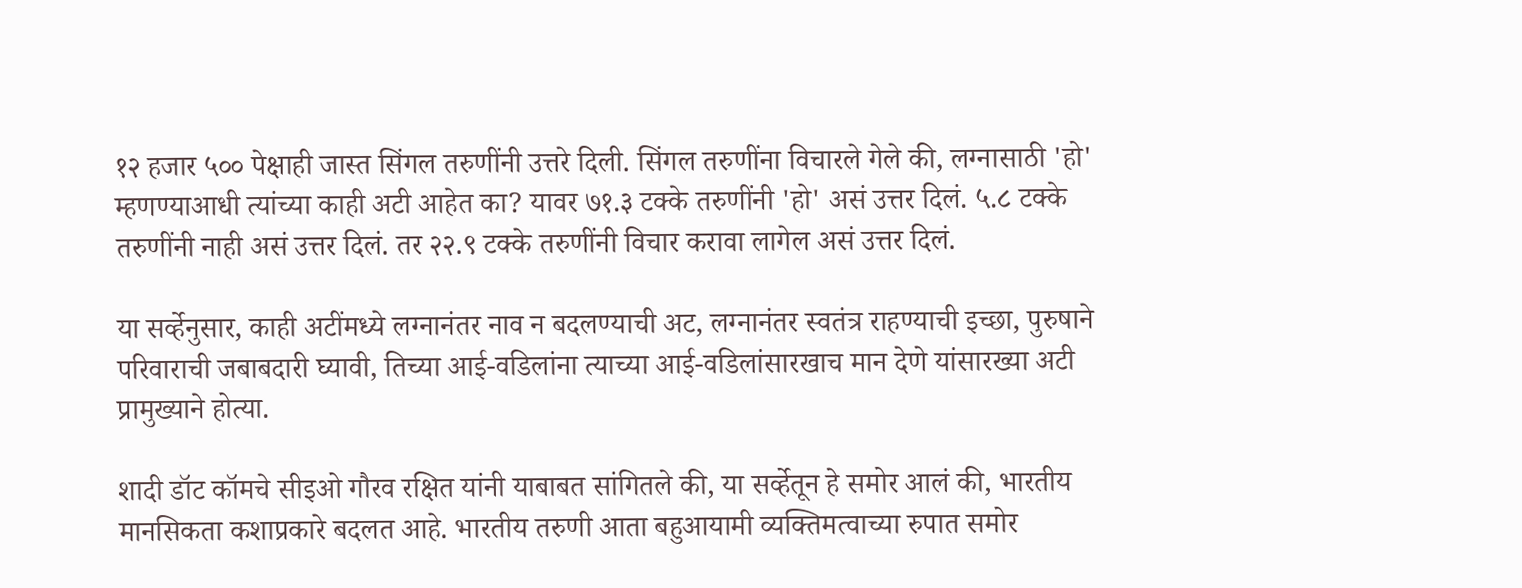१२ हजार ५०० पेक्षाही जास्त सिंगल तरुणींनी उत्तरे दिली. सिंगल तरुणींना विचारले गेले की, लग्नासाठी 'हो' म्हणण्याआधी त्यांच्या काही अटी आहेत का? यावर ७१.३ टक्के तरुणींनी 'हो' असं उत्तर दिलं. ५.८ टक्के तरुणींनी नाही असं उत्तर दिलं. तर २२.९ टक्के तरुणींनी विचार करावा लागेल असं उत्तर दिलं.

या सर्व्हेनुसार, काही अटींमध्ये लग्नानंतर नाव न बदलण्याची अट, लग्नानंतर स्वतंत्र राहण्याची इच्छा, पुरुषाने परिवाराची जबाबदारी घ्यावी, तिच्या आई-वडिलांना त्याच्या आई-वडिलांसारखाच मान देणे यांसारख्या अटी प्रामुख्याने होत्या.

शादी डॉट कॉमचे सीइओ गौरव रक्षित यांनी याबाबत सांगितले की, या सर्व्हेतून हे समोर आलं की, भारतीय मानसिकता कशाप्रकारे बदलत आहे. भारतीय तरुणी आता बहुआयामी व्यक्तिमत्वाच्या रुपात समोर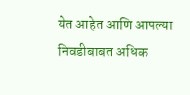येत आहेत आणि आपल्या निवडीबाबत अधिक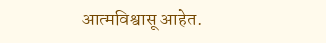आत्मविश्वासू आहेत.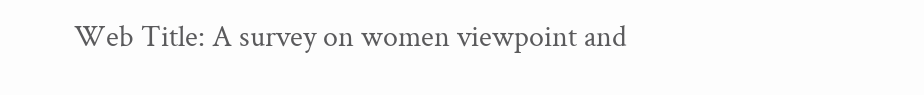Web Title: A survey on women viewpoint and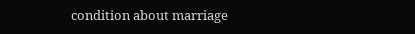condition about marriage